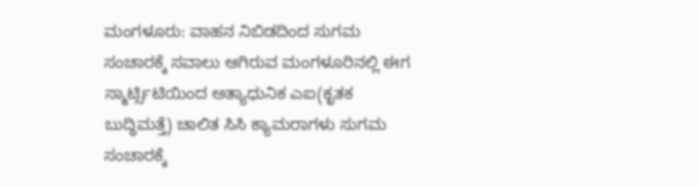ಮಂಗಳೂರು: ವಾಹನ ನಿಬಿಡದಿಂದ ಸುಗಮ ಸಂಚಾರಕ್ಕೆ ಸವಾಲು ಆಗಿರುವ ಮಂಗಳೂರಿನಲ್ಲಿ ಈಗ ಸ್ಮಾರ್ಟ್ಸಿಟಿಯಿಂದ ಅತ್ಯಾಧುನಿಕ ಎಐ(ಕೃತಕ ಬುದ್ಧಿಮತ್ತೆ) ಚಾಲಿತ ಸಿಸಿ ಕ್ಯಾಮರಾಗಳು ಸುಗಮ ಸಂಚಾರಕ್ಕೆ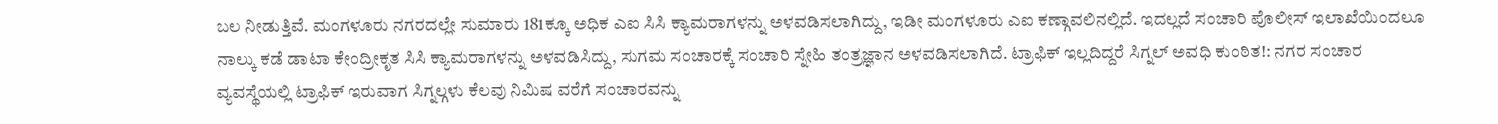ಬಲ ನೀಡುತ್ತಿವೆ. ಮಂಗಳೂರು ನಗರದಲ್ಲೇ ಸುಮಾರು 181ಕ್ಕೂ ಅಧಿಕ ಎಐ ಸಿಸಿ ಕ್ಯಾಮರಾಗಳನ್ನು ಅಳವಡಿಸಲಾಗಿದ್ದು, ಇಡೀ ಮಂಗಳೂರು ಎಐ ಕಣ್ಗಾವಲಿನಲ್ಲಿದೆ. ಇದಲ್ಲದೆ ಸಂಚಾರಿ ಪೊಲೀಸ್ ಇಲಾಖೆಯಿಂದಲೂ ನಾಲ್ಕು ಕಡೆ ಡಾಟಾ ಕೇಂದ್ರೀಕೃತ ಸಿಸಿ ಕ್ಯಾಮರಾಗಳನ್ನು ಅಳವಡಿಸಿದ್ದು, ಸುಗಮ ಸಂಚಾರಕ್ಕೆ ಸಂಚಾರಿ ಸ್ನೇಹಿ ತಂತ್ರಜ್ಞಾನ ಅಳವಡಿಸಲಾಗಿದೆ. ಟ್ರಾಫಿಕ್ ಇಲ್ಲದಿದ್ದರೆ ಸಿಗ್ನಲ್ ಅವಧಿ ಕುಂಠಿತ!: ನಗರ ಸಂಚಾರ ವ್ಯವಸ್ಥೆಯಲ್ಲಿ ಟ್ರಾಫಿಕ್ ಇರುವಾಗ ಸಿಗ್ನಲ್ಗಳು ಕೆಲವು ನಿಮಿಷ ವರೆಗೆ ಸಂಚಾರವನ್ನು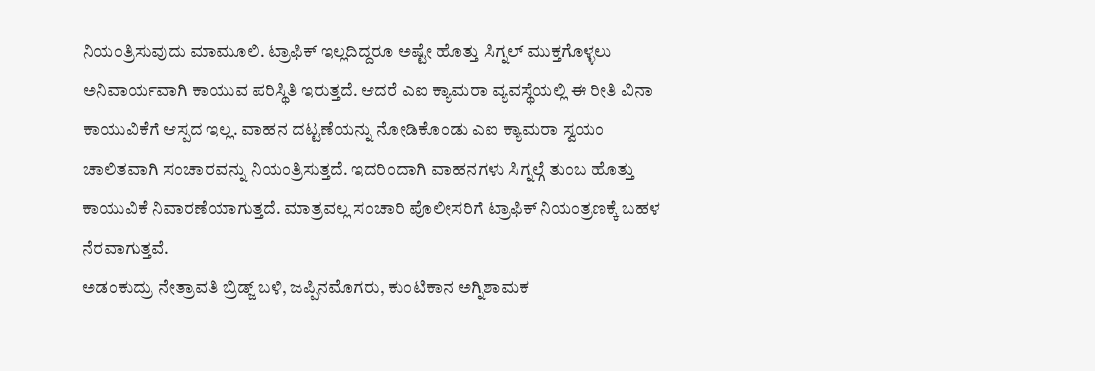ನಿಯಂತ್ರಿಸುವುದು ಮಾಮೂಲಿ. ಟ್ರಾಫಿಕ್ ಇಲ್ಲದಿದ್ದರೂ ಅಷ್ಟೇ ಹೊತ್ತು ಸಿಗ್ನಲ್ ಮುಕ್ತಗೊಳ್ಳಲು ಅನಿವಾರ್ಯವಾಗಿ ಕಾಯುವ ಪರಿಸ್ಥಿತಿ ಇರುತ್ತದೆ. ಆದರೆ ಎಐ ಕ್ಯಾಮರಾ ವ್ಯವಸ್ಥೆಯಲ್ಲಿ ಈ ರೀತಿ ವಿನಾ ಕಾಯುವಿಕೆಗೆ ಆಸ್ಪದ ಇಲ್ಲ. ವಾಹನ ದಟ್ಟಣೆಯನ್ನು ನೋಡಿಕೊಂಡು ಎಐ ಕ್ಯಾಮರಾ ಸ್ವಯಂ ಚಾಲಿತವಾಗಿ ಸಂಚಾರವನ್ನು ನಿಯಂತ್ರಿಸುತ್ತದೆ. ಇದರಿಂದಾಗಿ ವಾಹನಗಳು ಸಿಗ್ನಲ್ಗೆ ತುಂಬ ಹೊತ್ತು ಕಾಯುವಿಕೆ ನಿವಾರಣೆಯಾಗುತ್ತದೆ. ಮಾತ್ರವಲ್ಲ ಸಂಚಾರಿ ಪೊಲೀಸರಿಗೆ ಟ್ರಾಫಿಕ್ ನಿಯಂತ್ರಣಕ್ಕೆ ಬಹಳ ನೆರವಾಗುತ್ತವೆ.
ಅಡಂಕುದ್ರು ನೇತ್ರಾವತಿ ಬ್ರಿಡ್ಜ್ ಬಳಿ, ಜಪ್ಪಿನಮೊಗರು, ಕುಂಟಿಕಾನ ಅಗ್ನಿಶಾಮಕ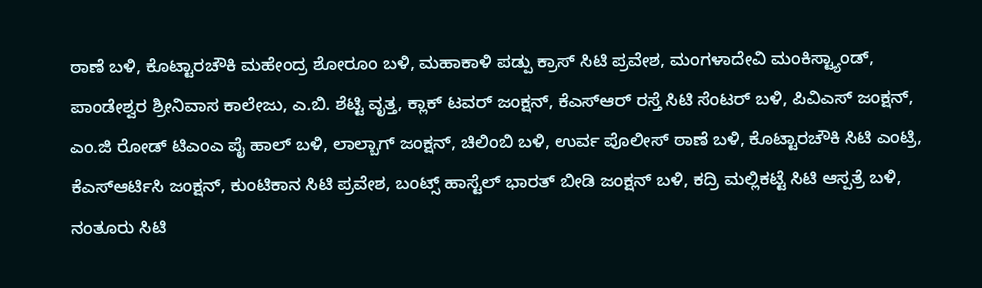ಠಾಣೆ ಬಳಿ, ಕೊಟ್ಟಾರಚೌಕಿ ಮಹೇಂದ್ರ ಶೋರೂಂ ಬಳಿ, ಮಹಾಕಾಳಿ ಪಡ್ಪು ಕ್ರಾಸ್ ಸಿಟಿ ಪ್ರವೇಶ, ಮಂಗಳಾದೇವಿ ಮಂಕಿಸ್ಟ್ಯಾಂಡ್, ಪಾಂಡೇಶ್ವರ ಶ್ರೀನಿವಾಸ ಕಾಲೇಜು, ಎ.ಬಿ. ಶೆಟ್ಟಿ ವೃತ್ತ, ಕ್ಲಾಕ್ ಟವರ್ ಜಂಕ್ಷನ್, ಕೆಎಸ್ಆರ್ ರಸ್ತೆ ಸಿಟಿ ಸೆಂಟರ್ ಬಳಿ, ಪಿವಿಎಸ್ ಜಂಕ್ಷನ್, ಎಂ.ಜಿ ರೋಡ್ ಟಿಎಂಎ ಪೈ ಹಾಲ್ ಬಳಿ, ಲಾಲ್ಬಾಗ್ ಜಂಕ್ಷನ್, ಚಿಲಿಂಬಿ ಬಳಿ, ಉರ್ವ ಪೊಲೀಸ್ ಠಾಣೆ ಬಳಿ, ಕೊಟ್ಟಾರಚೌಕಿ ಸಿಟಿ ಎಂಟ್ರಿ, ಕೆಎಸ್ಆರ್ಟಿಸಿ ಜಂಕ್ಷನ್, ಕುಂಟಿಕಾನ ಸಿಟಿ ಪ್ರವೇಶ, ಬಂಟ್ಸ್ ಹಾಸ್ಟೆಲ್ ಭಾರತ್ ಬೀಡಿ ಜಂಕ್ಷನ್ ಬಳಿ, ಕದ್ರಿ ಮಲ್ಲಿಕಟ್ಟೆ ಸಿಟಿ ಆಸ್ಪತ್ರೆ ಬಳಿ, ನಂತೂರು ಸಿಟಿ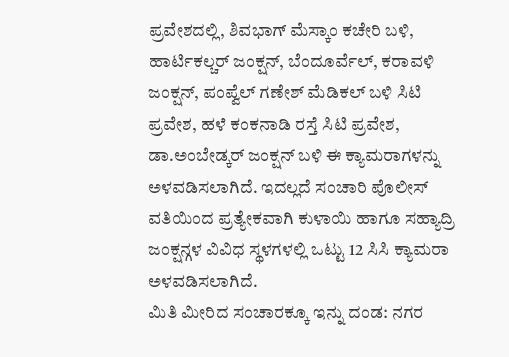ಪ್ರವೇಶದಲ್ಲಿ, ಶಿವಭಾಗ್ ಮೆಸ್ಕಾಂ ಕಚೇರಿ ಬಳಿ, ಹಾರ್ಟಿಕಲ್ಚರ್ ಜಂಕ್ಷನ್, ಬೆಂದೂರ್ವೆಲ್, ಕರಾವಳಿ ಜಂಕ್ಷನ್, ಪಂಪ್ವೆಲ್ ಗಣೇಶ್ ಮೆಡಿಕಲ್ ಬಳಿ ಸಿಟಿ ಪ್ರವೇಶ, ಹಳೆ ಕಂಕನಾಡಿ ರಸ್ತೆ ಸಿಟಿ ಪ್ರವೇಶ, ಡಾ.ಅಂಬೇಡ್ಕರ್ ಜಂಕ್ಷನ್ ಬಳಿ ಈ ಕ್ಯಾಮರಾಗಳನ್ನು ಅಳವಡಿಸಲಾಗಿದೆ. ಇದಲ್ಲದೆ ಸಂಚಾರಿ ಪೊಲೀಸ್ ವತಿಯಿಂದ ಪ್ರತ್ಯೇಕವಾಗಿ ಕುಳಾಯಿ ಹಾಗೂ ಸಹ್ಯಾದ್ರಿ ಜಂಕ್ಷನ್ಗಳ ವಿವಿಧ ಸ್ಥಳಗಳಲ್ಲಿ ಒಟ್ಟು 12 ಸಿಸಿ ಕ್ಯಾಮರಾ ಅಳವಡಿಸಲಾಗಿದೆ.
ಮಿತಿ ಮೀರಿದ ಸಂಚಾರಕ್ಕೂ ಇನ್ನು ದಂಡ: ನಗರ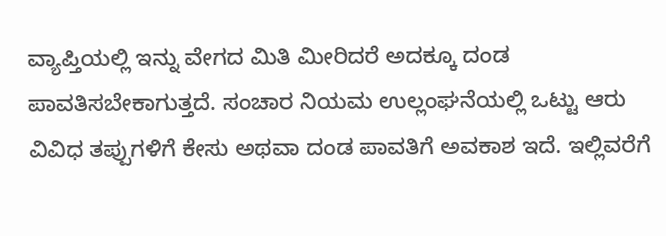ವ್ಯಾಪ್ತಿಯಲ್ಲಿ ಇನ್ನು ವೇಗದ ಮಿತಿ ಮೀರಿದರೆ ಅದಕ್ಕೂ ದಂಡ ಪಾವತಿಸಬೇಕಾಗುತ್ತದೆ. ಸಂಚಾರ ನಿಯಮ ಉಲ್ಲಂಘನೆಯಲ್ಲಿ ಒಟ್ಟು ಆರು ವಿವಿಧ ತಪ್ಪುಗಳಿಗೆ ಕೇಸು ಅಥವಾ ದಂಡ ಪಾವತಿಗೆ ಅವಕಾಶ ಇದೆ. ಇಲ್ಲಿವರೆಗೆ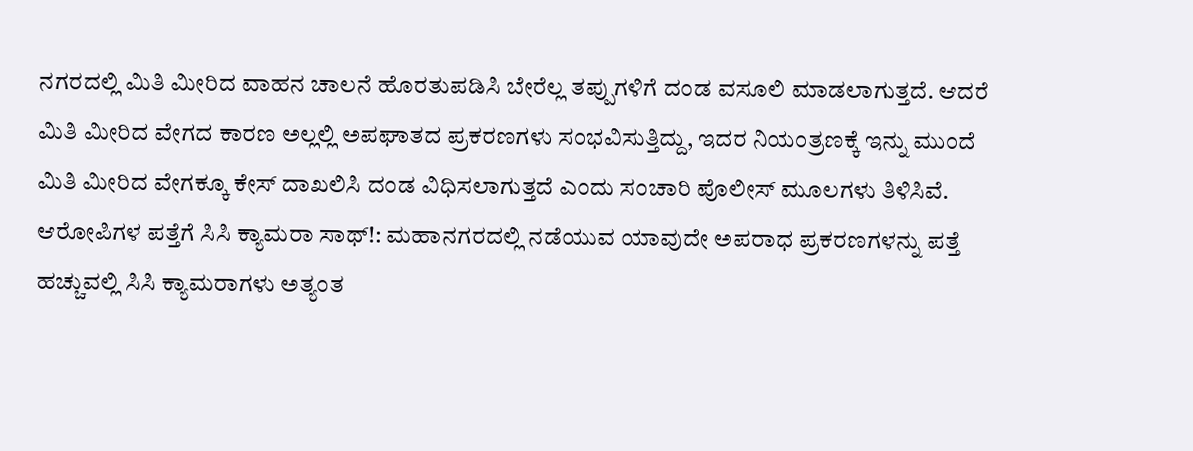ನಗರದಲ್ಲಿ ಮಿತಿ ಮೀರಿದ ವಾಹನ ಚಾಲನೆ ಹೊರತುಪಡಿಸಿ ಬೇರೆಲ್ಲ ತಪ್ಪುಗಳಿಗೆ ದಂಡ ವಸೂಲಿ ಮಾಡಲಾಗುತ್ತದೆ. ಆದರೆ ಮಿತಿ ಮೀರಿದ ವೇಗದ ಕಾರಣ ಅಲ್ಲಲ್ಲಿ ಅಪಘಾತದ ಪ್ರಕರಣಗಳು ಸಂಭವಿಸುತ್ತಿದ್ದು, ಇದರ ನಿಯಂತ್ರಣಕ್ಕೆ ಇನ್ನು ಮುಂದೆ ಮಿತಿ ಮೀರಿದ ವೇಗಕ್ಕೂ ಕೇಸ್ ದಾಖಲಿಸಿ ದಂಡ ವಿಧಿಸಲಾಗುತ್ತದೆ ಎಂದು ಸಂಚಾರಿ ಪೊಲೀಸ್ ಮೂಲಗಳು ತಿಳಿಸಿವೆ. ಆರೋಪಿಗಳ ಪತ್ತೆಗೆ ಸಿಸಿ ಕ್ಯಾಮರಾ ಸಾಥ್!: ಮಹಾನಗರದಲ್ಲಿ ನಡೆಯುವ ಯಾವುದೇ ಅಪರಾಧ ಪ್ರಕರಣಗಳನ್ನು ಪತ್ತೆ ಹಚ್ಚುವಲ್ಲಿ ಸಿಸಿ ಕ್ಯಾಮರಾಗಳು ಅತ್ಯಂತ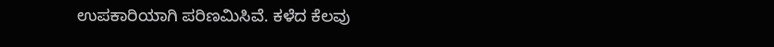ಉಪಕಾರಿಯಾಗಿ ಪರಿಣಮಿಸಿವೆ. ಕಳೆದ ಕೆಲವು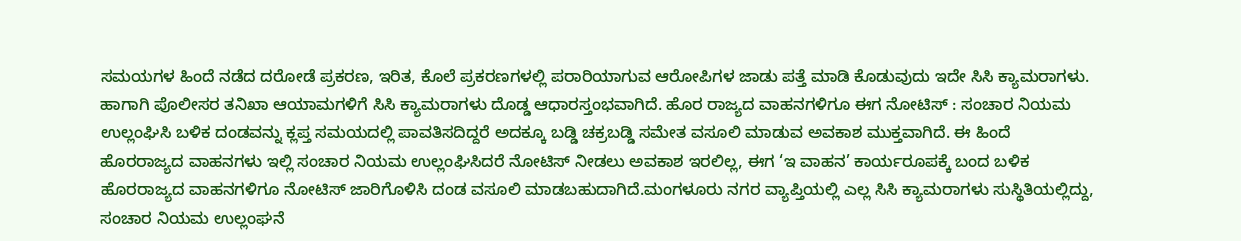ಸಮಯಗಳ ಹಿಂದೆ ನಡೆದ ದರೋಡೆ ಪ್ರಕರಣ, ಇರಿತ, ಕೊಲೆ ಪ್ರಕರಣಗಳಲ್ಲಿ ಪರಾರಿಯಾಗುವ ಆರೋಪಿಗಳ ಜಾಡು ಪತ್ತೆ ಮಾಡಿ ಕೊಡುವುದು ಇದೇ ಸಿಸಿ ಕ್ಯಾಮರಾಗಳು. ಹಾಗಾಗಿ ಪೊಲೀಸರ ತನಿಖಾ ಆಯಾಮಗಳಿಗೆ ಸಿಸಿ ಕ್ಯಾಮರಾಗಳು ದೊಡ್ಡ ಆಧಾರಸ್ತಂಭವಾಗಿದೆ. ಹೊರ ರಾಜ್ಯದ ವಾಹನಗಳಿಗೂ ಈಗ ನೋಟಿಸ್ : ಸಂಚಾರ ನಿಯಮ ಉಲ್ಲಂಘಿಸಿ ಬಳಿಕ ದಂಡವನ್ನು ಕ್ಲಪ್ತ ಸಮಯದಲ್ಲಿ ಪಾವತಿಸದಿದ್ದರೆ ಅದಕ್ಕೂ ಬಡ್ಡಿ ಚಕ್ರಬಡ್ಡಿ ಸಮೇತ ವಸೂಲಿ ಮಾಡುವ ಅವಕಾಶ ಮುಕ್ತವಾಗಿದೆ. ಈ ಹಿಂದೆ ಹೊರರಾಜ್ಯದ ವಾಹನಗಳು ಇಲ್ಲಿ ಸಂಚಾರ ನಿಯಮ ಉಲ್ಲಂಘಿಸಿದರೆ ನೋಟಿಸ್ ನೀಡಲು ಅವಕಾಶ ಇರಲಿಲ್ಲ, ಈಗ ‘ಇ ವಾಹನ’ ಕಾರ್ಯರೂಪಕ್ಕೆ ಬಂದ ಬಳಿಕ ಹೊರರಾಜ್ಯದ ವಾಹನಗಳಿಗೂ ನೋಟಿಸ್ ಜಾರಿಗೊಳಿಸಿ ದಂಡ ವಸೂಲಿ ಮಾಡಬಹುದಾಗಿದೆ.ಮಂಗಳೂರು ನಗರ ವ್ಯಾಪ್ತಿಯಲ್ಲಿ ಎಲ್ಲ ಸಿಸಿ ಕ್ಯಾಮರಾಗಳು ಸುಸ್ಥಿತಿಯಲ್ಲಿದ್ದು, ಸಂಚಾರ ನಿಯಮ ಉಲ್ಲಂಘನೆ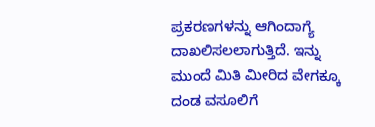ಪ್ರಕರಣಗಳನ್ನು ಆಗಿಂದಾಗ್ಯೆ ದಾಖಲಿಸಲಲಾಗುತ್ತಿದೆ. ಇನ್ನು ಮುಂದೆ ಮಿತಿ ಮೀರಿದ ವೇಗಕ್ಕೂ ದಂಡ ವಸೂಲಿಗೆ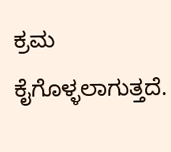ಕ್ರಮ ಕೈಗೊಳ್ಳಲಾಗುತ್ತದೆ.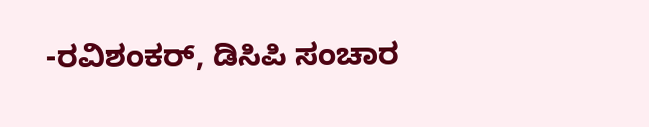-ರವಿಶಂಕರ್, ಡಿಸಿಪಿ ಸಂಚಾರ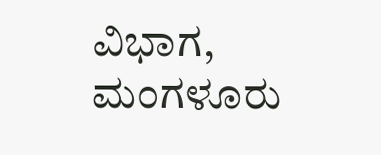ವಿಭಾಗ, ಮಂಗಳೂರು